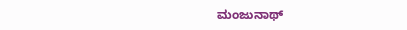ಮಂಜುನಾಥ್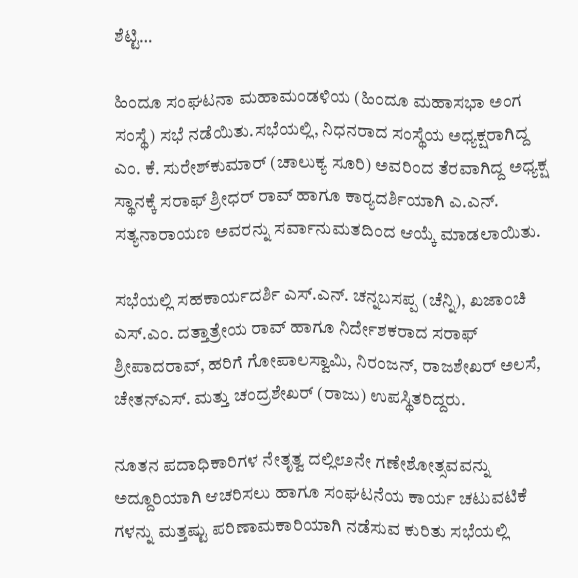ಶೆಟ್ಟಿ…

ಹಿಂದೂ ಸಂಘಟನಾ ಮಹಾಮಂಡಳಿಯ (ಹಿಂದೂ ಮಹಾಸಭಾ ಅಂಗ ಸಂಸ್ಥೆ) ಸಭೆ ನಡೆಯಿತು.ಸಭೆಯಲ್ಲಿ, ನಿಧನರಾದ ಸಂಸ್ಥೆಯ ಅಧ್ಯಕ್ಷರಾಗಿದ್ದ ಎಂ. ಕೆ. ಸುರೇಶ್‌ಕುಮಾರ್ (ಚಾಲುಕ್ಯ ಸೂರಿ) ಅವರಿಂದ ತೆರವಾಗಿದ್ದ ಅಧ್ಯಕ್ಷ ಸ್ಥಾನಕ್ಕೆ ಸರಾಫ್ ಶ್ರೀಧರ್ ರಾವ್ ಹಾಗೂ ಕಾರ್‍ಯದರ್ಶಿಯಾಗಿ ಎ.ಎನ್. ಸತ್ಯನಾರಾಯಣ ಅವರನ್ನು ಸರ್ವಾನುಮತದಿಂದ ಆಯ್ಕೆ ಮಾಡಲಾಯಿತು.

ಸಭೆಯಲ್ಲಿ ಸಹಕಾರ್ಯದರ್ಶಿ ಎಸ್.ಎನ್. ಚನ್ನಬಸಪ್ಪ (ಚೆನ್ನಿ), ಖಜಾಂಚಿ ಎಸ್.ಎಂ. ದತ್ತಾತ್ರೇಯ ರಾವ್ ಹಾಗೂ ನಿರ್ದೇಶಕರಾದ ಸರಾಫ್ ಶ್ರೀಪಾದರಾವ್, ಹರಿಗೆ ಗೋಪಾಲಸ್ವಾಮಿ, ನಿರಂಜನ್, ರಾಜಶೇಖರ್ ಅಲಸೆ, ಚೇತನ್‌ಎಸ್. ಮತ್ತು ಚಂದ್ರಶೇಖರ್ (ರಾಜು) ಉಪಸ್ಥಿತರಿದ್ದರು.

ನೂತನ ಪದಾಧಿಕಾರಿಗಳ ನೇತೃತ್ವ ದಲ್ಲಿ೮೨ನೇ ಗಣೇಶೋತ್ಸವವನ್ನು ಅದ್ದೂರಿಯಾಗಿ ಆಚರಿಸಲು ಹಾಗೂ ಸಂಘಟನೆಯ ಕಾರ್ಯ ಚಟುವಟಿಕೆ ಗಳನ್ನು ಮತ್ತಷ್ಟು ಪರಿಣಾಮಕಾರಿಯಾಗಿ ನಡೆಸುವ ಕುರಿತು ಸಭೆಯಲ್ಲಿ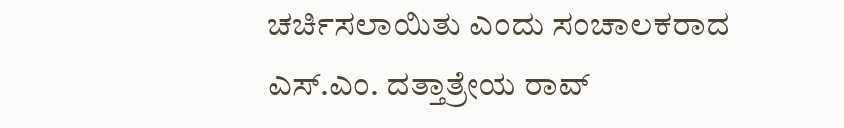ಚರ್ಚಿಸಲಾಯಿತು ಎಂದು ಸಂಚಾಲಕರಾದ ಎಸ್.ಎಂ. ದತ್ತಾತ್ರೇಯ ರಾವ್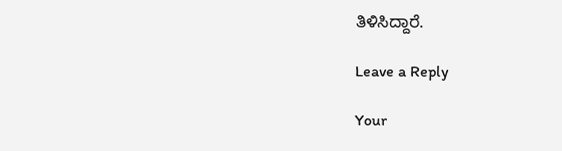ತಿಳಿಸಿದ್ದಾರೆ.

Leave a Reply

Your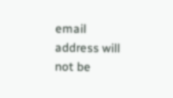email address will not be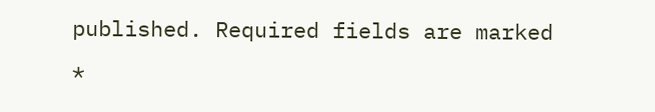published. Required fields are marked *